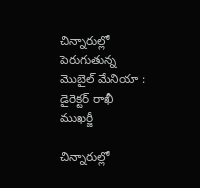చిన్నారుల్లో పెరుగుతున్న మొబైల్ మేనియా : డైరెక్టర్ రాఖీ ముఖర్జీ

చిన్నారుల్లో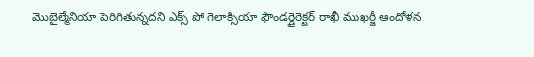మొబైల్మేనియా పెరిగితున్నదని ఎక్స్ పో గెలాక్సియా ఫౌండర్డైరెక్టర్ రాఖీ ముఖర్జీ ఆందోళన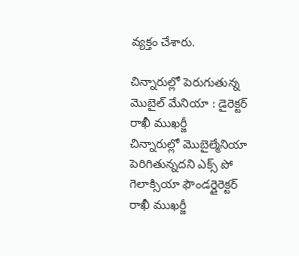వ్యక్తం చేశారు.

చిన్నారుల్లో పెరుగుతున్న మొబైల్ మేనియా : డైరెక్టర్ రాఖీ ముఖర్జీ
చిన్నారుల్లో మొబైల్మేనియా పెరిగితున్నదని ఎక్స్ పో గెలాక్సియా ఫౌండర్డైరెక్టర్ రాఖీ ముఖర్జీ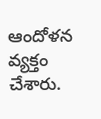ఆందోళన వ్యక్తం చేశారు.